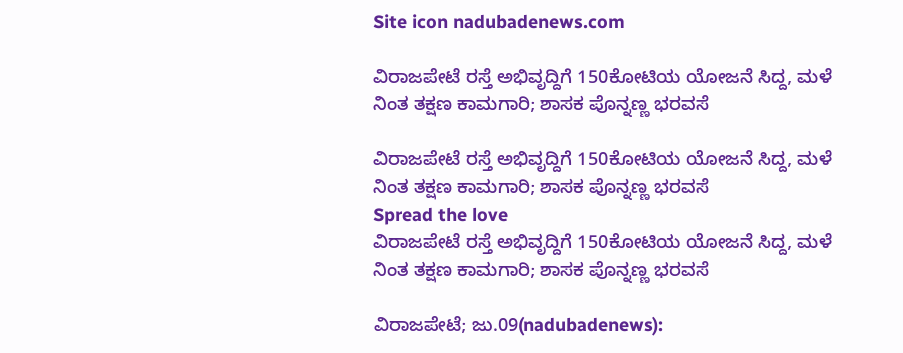Site icon nadubadenews.com

ವಿರಾಜಪೇಟೆ ರಸ್ತೆ ಅಭಿವೃದ್ದಿಗೆ 150ಕೋಟಿಯ ಯೋಜನೆ ಸಿದ್ದ, ಮಳೆ ನಿಂತ ತಕ್ಷಣ ಕಾಮಗಾರಿ; ಶಾಸಕ ಪೊನ್ನಣ್ಣ ಭರವಸೆ

ವಿರಾಜಪೇಟೆ ರಸ್ತೆ ಅಭಿವೃದ್ದಿಗೆ 150ಕೋಟಿಯ ಯೋಜನೆ ಸಿದ್ದ, ಮಳೆ ನಿಂತ ತಕ್ಷಣ ಕಾಮಗಾರಿ; ಶಾಸಕ ಪೊನ್ನಣ್ಣ ಭರವಸೆ
Spread the love
ವಿರಾಜಪೇಟೆ ರಸ್ತೆ ಅಭಿವೃದ್ದಿಗೆ 150ಕೋಟಿಯ ಯೋಜನೆ ಸಿದ್ದ, ಮಳೆ ನಿಂತ ತಕ್ಷಣ ಕಾಮಗಾರಿ; ಶಾಸಕ ಪೊನ್ನಣ್ಣ ಭರವಸೆ

ವಿರಾಜಪೇಟೆ; ಜು.09(nadubadenews):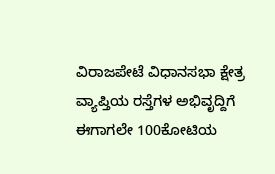ವಿರಾಜಪೇಟೆ ವಿಧಾನಸಭಾ ಕ್ಷೇತ್ರ ವ್ಯಾಪ್ತಿಯ ರಸ್ತೆಗಳ ಅಭಿವೃದ್ದಿಗೆ ಈಗಾಗಲೇ 100ಕೋಟಿಯ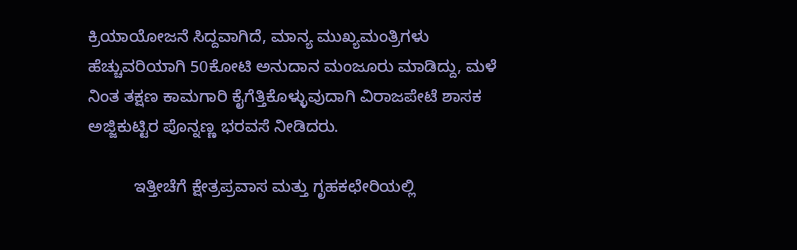ಕ್ರಿಯಾಯೋಜನೆ ಸಿದ್ದವಾಗಿದೆ, ಮಾನ್ಯ ಮುಖ್ಯಮಂತ್ರಿಗಳು ಹೆಚ್ಚುವರಿಯಾಗಿ 50ಕೋಟಿ ಅನುದಾನ ಮಂಜೂರು ಮಾಡಿದ್ದು, ಮಳೆ ನಿಂತ ತಕ್ಷಣ ಕಾಮಗಾರಿ ಕೈಗೆತ್ತಿಕೊಳ್ಳುವುದಾಗಿ ವಿರಾಜಪೇಟೆ ಶಾಸಕ ಅಜ್ಜಿಕುಟ್ಟಿರ ಪೊನ್ನಣ್ಣ ಭರವಸೆ ನೀಡಿದರು.

          ಇತ್ತೀಚೆಗೆ ಕ್ಷೇತ್ರಪ್ರವಾಸ ಮತ್ತು ಗೃಹಕಛೇರಿಯಲ್ಲಿ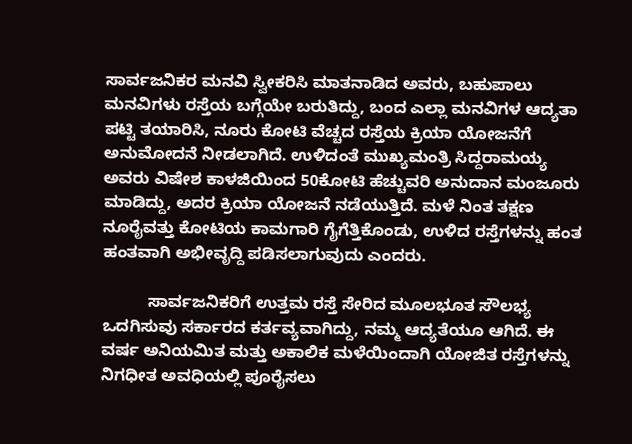ಸಾರ್ವಜನಿಕರ ಮನವಿ ಸ್ವೀಕರಿಸಿ ಮಾತನಾಡಿದ ಅವರು, ಬಹುಪಾಲು ಮನವಿಗಳು ರಸ್ತೆಯ ಬಗ್ಗೆಯೇ ಬರುತಿದ್ದು, ಬಂದ ಎಲ್ಲಾ ಮನವಿಗಳ ಆದ್ಯತಾ ಪಟ್ಟಿ ತಯಾರಿಸಿ, ನೂರು ಕೋಟಿ ವೆಚ್ಚದ ರಸ್ತೆಯ ಕ್ರಿಯಾ ಯೋಜನೆಗೆ ಅನುಮೋದನೆ ನೀಡಲಾಗಿದೆ. ಉಳಿದಂತೆ ಮುಖ್ಯಮಂತ್ರಿ ಸಿದ್ದರಾಮಯ್ಯ ಅವರು ವಿಷೇಶ ಕಾಳಜಿಯಿಂದ 50ಕೋಟಿ ಹೆಚ್ಚುವರಿ ಅನುದಾನ ಮಂಜೂರು ಮಾಡಿದ್ದು, ಅದರ ಕ್ರಿಯಾ ಯೋಜನೆ ನಡೆಯುತ್ತಿದೆ. ಮಳೆ ನಿಂತ ತಕ್ಷಣ ನೂರೈವತ್ತು ಕೋಟಿಯ ಕಾಮಗಾರಿ ಗೈಗೆತ್ತಿಕೊಂಡು, ಉಳಿದ ರಸ್ತೆಗಳನ್ನು ಹಂತ ಹಂತವಾಗಿ ಅಭೀವೃದ್ದಿ ಪಡಿಸಲಾಗುವುದು ಎಂದರು.

          ಸಾರ್ವಜನಿಕರಿಗೆ ಉತ್ತಮ ರಸ್ತೆ ಸೇರಿದ ಮೂಲಭೂತ ಸೌಲಭ್ಯ ಒದಗಿಸುವು ಸರ್ಕಾರದ ಕರ್ತವ್ಯವಾಗಿದ್ದು, ನಮ್ಮ ಆದ್ಯತೆಯೂ ಆಗಿದೆ. ಈ ವರ್ಷ ಅನಿಯಮಿತ ಮತ್ತು ಅಕಾಲಿಕ ಮಳೆಯಿಂದಾಗಿ ಯೋಜಿತ ರಸ್ತೆಗಳನ್ನು ನಿಗಧೀತ ಅವಧಿಯಲ್ಲಿ ಪೂರೈಸಲು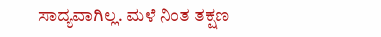ಸಾದ್ಯವಾಗಿಲ್ಲ. ಮಳೆ ನಿಂತ ತಕ್ಷಣ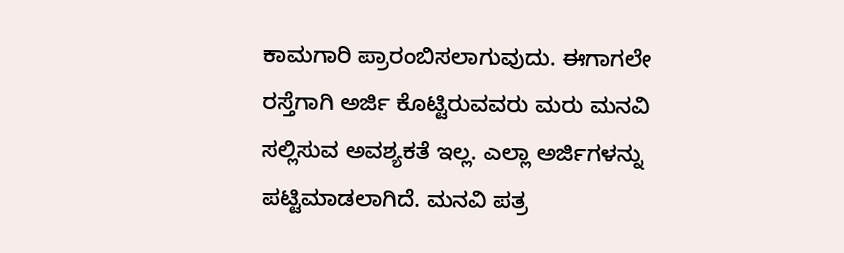ಕಾಮಗಾರಿ ಪ್ರಾರಂಬಿಸಲಾಗುವುದು. ಈಗಾಗಲೇ ರಸ್ತೆಗಾಗಿ ಅರ್ಜಿ ಕೊಟ್ಟಿರುವವರು ಮರು ಮನವಿ ಸಲ್ಲಿಸುವ ಅವಶ್ಯಕತೆ ಇಲ್ಲ. ಎಲ್ಲಾ ಅರ್ಜಿಗಳನ್ನು ಪಟ್ಟಿಮಾಡಲಾಗಿದೆ. ಮನವಿ ಪತ್ರ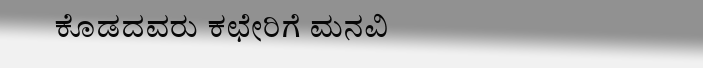ಕೊಡದವರು ಕಛೇರಿಗೆ ಮನವಿ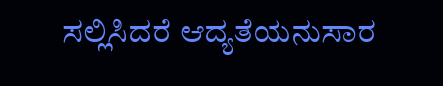ಸಲ್ಲಿಸಿದರೆ ಆದ್ಯತೆಯನುಸಾರ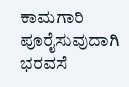ಕಾಮಗಾರಿ ಪೂರೈಸುವುದಾಗಿ ಭರವಸೆ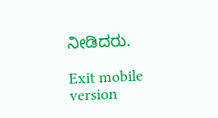ನೀಡಿದರು.

Exit mobile version